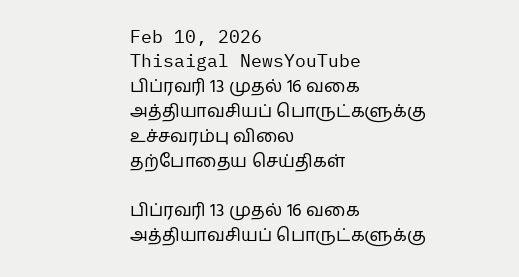Feb 10, 2026
Thisaigal NewsYouTube
பிப்ரவரி 13 முதல் 16 வகை அத்தியாவசியப் பொருட்களுக்கு உச்சவரம்பு விலை
தற்போதைய செய்திகள்

பிப்ரவரி 13 முதல் 16 வகை அத்தியாவசியப் பொருட்களுக்கு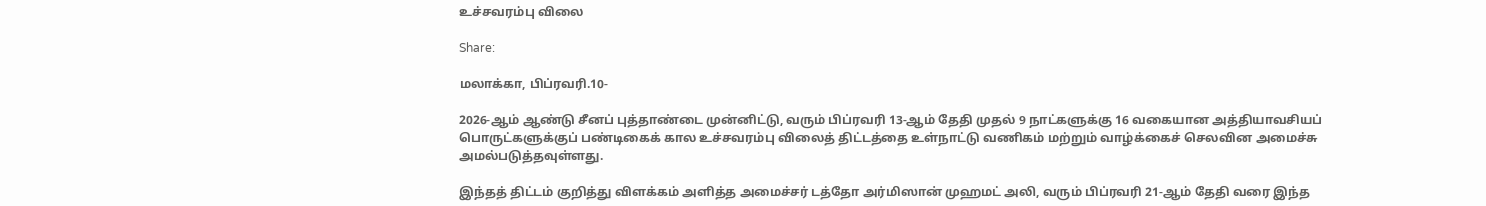உச்சவரம்பு விலை

Share:

மலாக்கா, பிப்ரவரி.10-

2026-ஆம் ஆண்டு சீனப் புத்தாண்டை முன்னிட்டு, வரும் பிப்ரவரி 13-ஆம் தேதி முதல் 9 நாட்களுக்கு 16 வகையான அத்தியாவசியப் பொருட்களுக்குப் பண்டிகைக் கால உச்சவரம்பு விலைத் திட்டத்தை உள்நாட்டு வணிகம் மற்றும் வாழ்க்கைச் செலவின அமைச்சு அமல்படுத்தவுள்ளது.

இந்தத் திட்டம் குறித்து விளக்கம் அளித்த அமைச்சர் டத்தோ அர்மிஸான் முஹமட் அலி, வரும் பிப்ரவரி 21-ஆம் தேதி வரை இந்த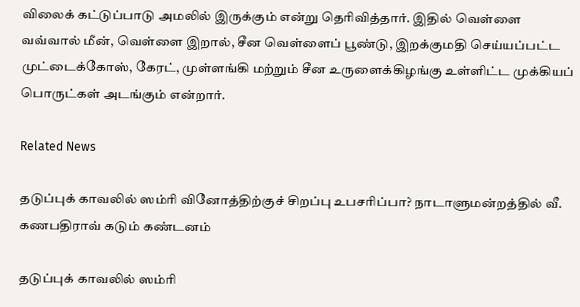விலைக் கட்டுப்பாடு அமலில் இருக்கும் என்று தெரிவித்தார். இதில் வெள்ளை வவ்வால் மீன், வெள்ளை இறால், சீன வெள்ளைப் பூண்டு, இறக்குமதி செய்யப்பட்ட முட்டைக்கோஸ், கேரட், முள்ளங்கி மற்றும் சீன உருளைக்கிழங்கு உள்ளிட்ட முக்கியப் பொருட்கள் அடங்கும் என்றார்.

Related News

தடுப்புக் காவலில் ஸம்ரி வினோத்திற்குச் சிறப்பு உபசரிப்பா? நாடாளுமன்றத்தில் வீ. கணபதிராவ் கடும் கண்டனம்

தடுப்புக் காவலில் ஸம்ரி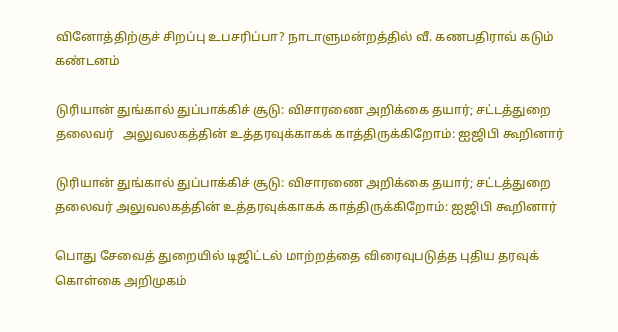வினோத்திற்குச் சிறப்பு உபசரிப்பா? நாடாளுமன்றத்தில் வீ. கணபதிராவ் கடும் கண்டனம்

டுரியான் துங்கால் துப்பாக்கிச் சூடு: விசாரணை அறிக்கை தயார்; சட்டத்துறை தலைவர்   அலுவலகத்தின் உத்தரவுக்காகக் காத்திருக்கிறோம்: ஐஜிபி கூறினார்

டுரியான் துங்கால் துப்பாக்கிச் சூடு: விசாரணை அறிக்கை தயார்; சட்டத்துறை தலைவர் அலுவலகத்தின் உத்தரவுக்காகக் காத்திருக்கிறோம்: ஐஜிபி கூறினார்

பொது சேவைத் துறையில் டிஜிட்டல் மாற்றத்தை விரைவுபடுத்த புதிய தரவுக் கொள்கை அறிமுகம்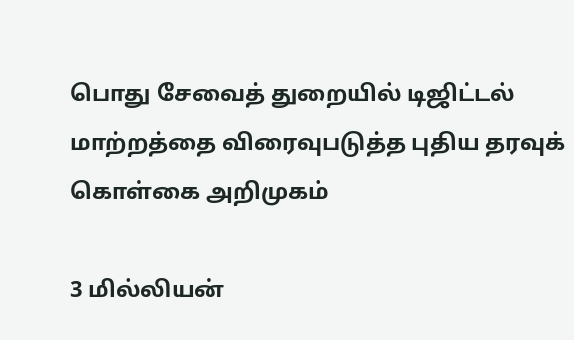பொது சேவைத் துறையில் டிஜிட்டல் மாற்றத்தை விரைவுபடுத்த புதிய தரவுக் கொள்கை அறிமுகம்

3 மில்லியன்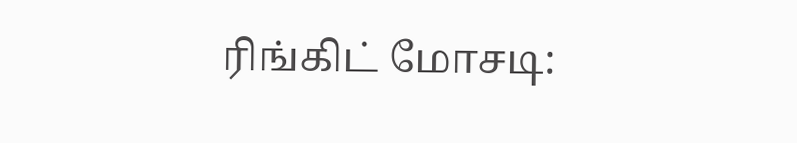ரிங்கிட் மோசடி: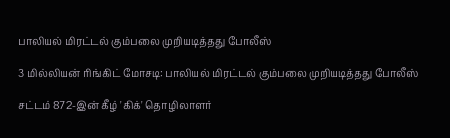பாலியல் மிரட்டல் கும்பலை முறியடித்தது போலீஸ்

3 மில்லியன் ரிங்கிட் மோசடி: பாலியல் மிரட்டல் கும்பலை முறியடித்தது போலீஸ்

சட்டம் 872-இன் கீழ் 'கிக்' தொழிலாளர்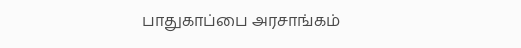பாதுகாப்பை அரசாங்கம்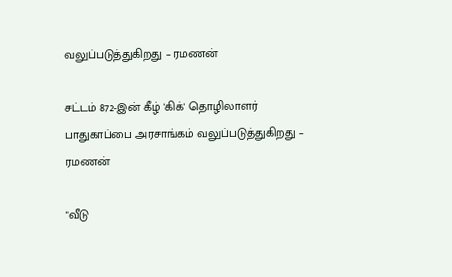வலுப்படுத்துகிறது – ரமணன்

சட்டம் 872-இன் கீழ் 'கிக்' தொழிலாளர் பாதுகாப்பை அரசாங்கம் வலுப்படுத்துகிறது – ரமணன்

"வீடு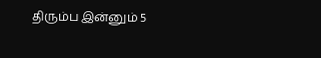திரும்ப இன்னும் 5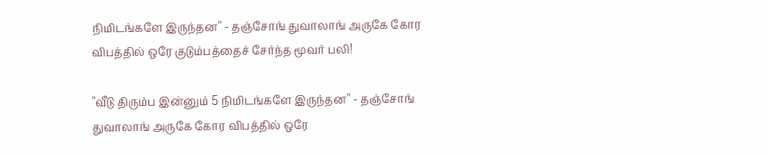நிமிடங்களே இருந்தன" - தஞ்சோங் துவாலாங் அருகே கோர விபத்தில் ஒரே குடும்பத்தைச் சேர்ந்த மூவர் பலி!

"வீடு திரும்ப இன்னும் 5 நிமிடங்களே இருந்தன" - தஞ்சோங் துவாலாங் அருகே கோர விபத்தில் ஒரே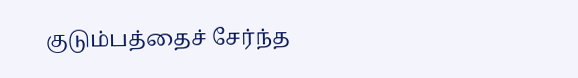குடும்பத்தைச் சேர்ந்த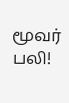மூவர் பலி!